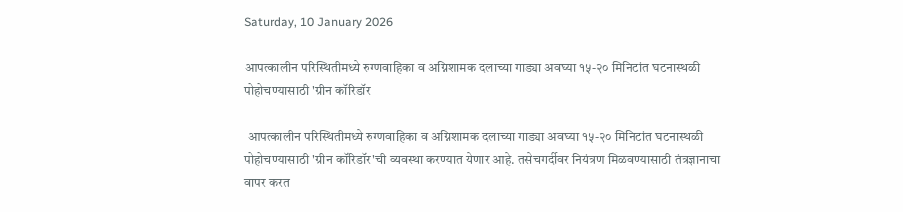Saturday, 10 January 2026

आपत्कालीन परिस्थितीमध्ये रुग्णवाहिका व अग्निशामक दलाच्या गाड्या अवघ्या १५-२० मिनिटांत घटनास्थळी पोहोचण्यासाठी 'ग्रीन कॉरिडॉर

 आपत्कालीन परिस्थितीमध्ये रुग्णवाहिका व अग्निशामक दलाच्या गाड्या अवघ्या १५-२० मिनिटांत घटनास्थळी पोहोचण्यासाठी 'ग्रीन कॉरिडॉर'ची व्यवस्था करण्यात येणार आहे. तसेचगर्दीवर नियंत्रण मिळवण्यासाठी तंत्रज्ञानाचा वापर करत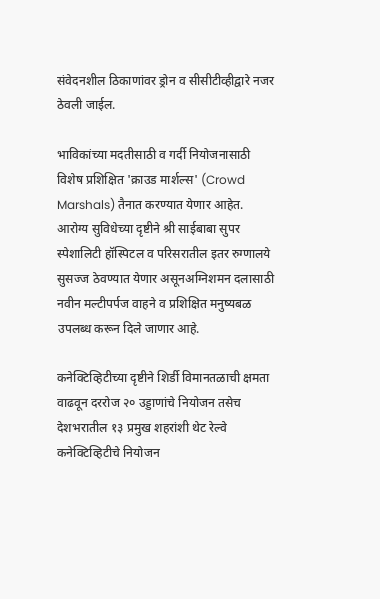संवेदनशील ठिकाणांवर ड्रोन व सीसीटीव्हीद्वारे नजर ठेवली जाईल.

भाविकांच्या मदतीसाठी व गर्दी नियोजनासाठी विशेष प्रशिक्षित 'क्राउड मार्शल्स' (Crowd Marshals) तैनात करण्यात येणार आहेत. आरोग्य सुविधेच्या दृष्टीने श्री साईबाबा सुपर स्पेशालिटी हॉस्पिटल व परिसरातील इतर रुग्णालये सुसज्ज ठेवण्यात येणार असूनअग्निशमन दलासाठी नवीन मल्टीपर्पज वाहने व प्रशिक्षित मनुष्यबळ उपलब्ध करून दिले जाणार आहे.

कनेक्टिव्हिटीच्या दृष्टीने शिर्डी विमानतळाची क्षमता वाढवून दररोज २० उड्डाणांचे नियोजन तसेच देशभरातील १३ प्रमुख शहरांशी थेट रेल्वे कनेक्टिव्हिटीचे नियोजन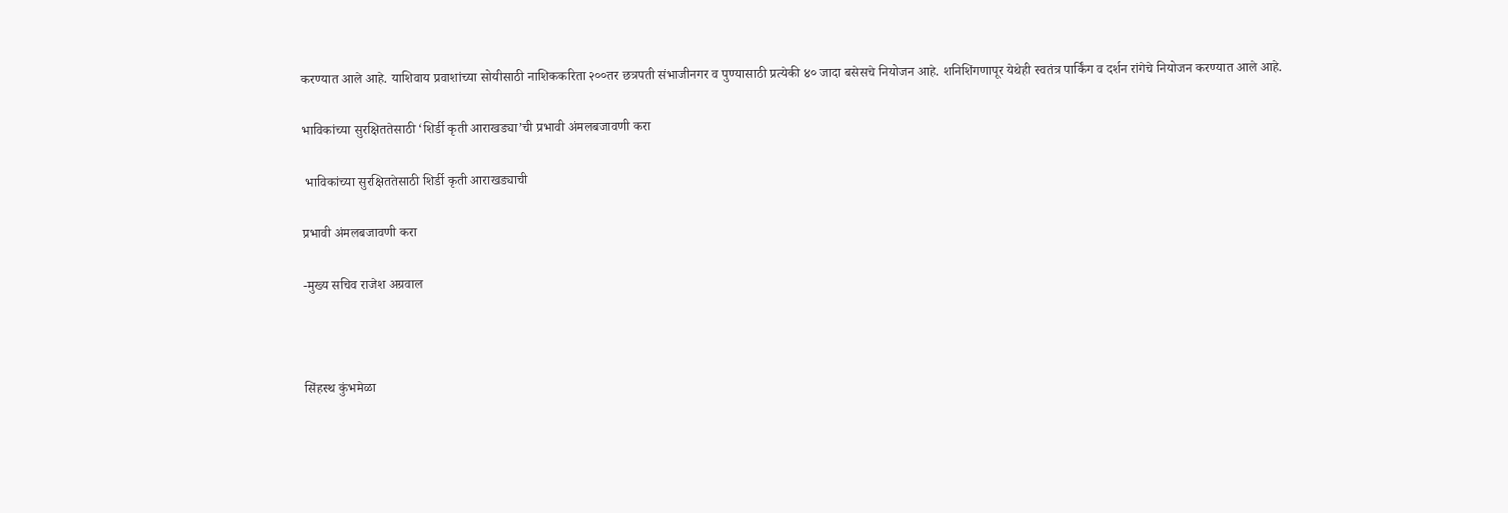करण्यात आले आहे. याशिवाय प्रवाशांच्या सोयीसाठी नाशिककरिता २००तर छत्रपती संभाजीनगर व पुण्यासाठी प्रत्येकी ४० जादा बसेसचे नियोजन आहे. शनिशिंगणापूर येथेही स्वतंत्र पार्किंग व दर्शन रांगेचे नियोजन करण्यात आले आहे.

भाविकांच्या सुरक्षिततेसाठी ‘शिर्डी कृती आराखड्या’ची प्रभावी अंमलबजावणी करा

 भाविकांच्या सुरक्षिततेसाठी शिर्डी कृती आराखड्याची

प्रभावी अंमलबजावणी करा

-मुख्य सचिव राजेश अग्रवाल



सिंहस्थ कुंभमेळा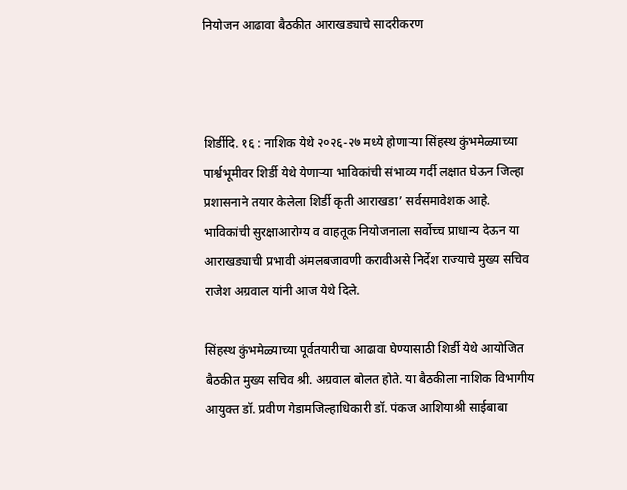नियोजन आढावा बैठकीत आराखड्याचे सादरीकरण



शिर्डीदि. १६ : नाशिक येथे २०२६-२७ मध्ये होणाऱ्या सिंहस्थ कुंभमेळ्याच्या पार्श्वभूमीवर शिर्डी येथे येणाऱ्या भाविकांची संभाव्य गर्दी लक्षात घेऊन जिल्हा प्रशासनाने तयार केलेला शिर्डी कृती आराखडा’ सर्वसमावेशक आहे. भाविकांची सुरक्षाआरोग्य व वाहतूक नियोजनाला सर्वोच्च प्राधान्य देऊन या आराखड्याची प्रभावी अंमलबजावणी करावीअसे निर्देश राज्याचे मुख्य सचिव राजेश अग्रवाल यांनी आज येथे दिले.

सिंहस्थ कुंभमेळ्याच्या पूर्वतयारीचा आढावा घेण्यासाठी शिर्डी येथे आयोजित बैठकीत मुख्य सचिव श्री. अग्रवाल बोलत होते. या बैठकीला नाशिक विभागीय आयुक्त डॉ. प्रवीण गेडामजिल्हाधिकारी डॉ. पंकज आशियाश्री साईबाबा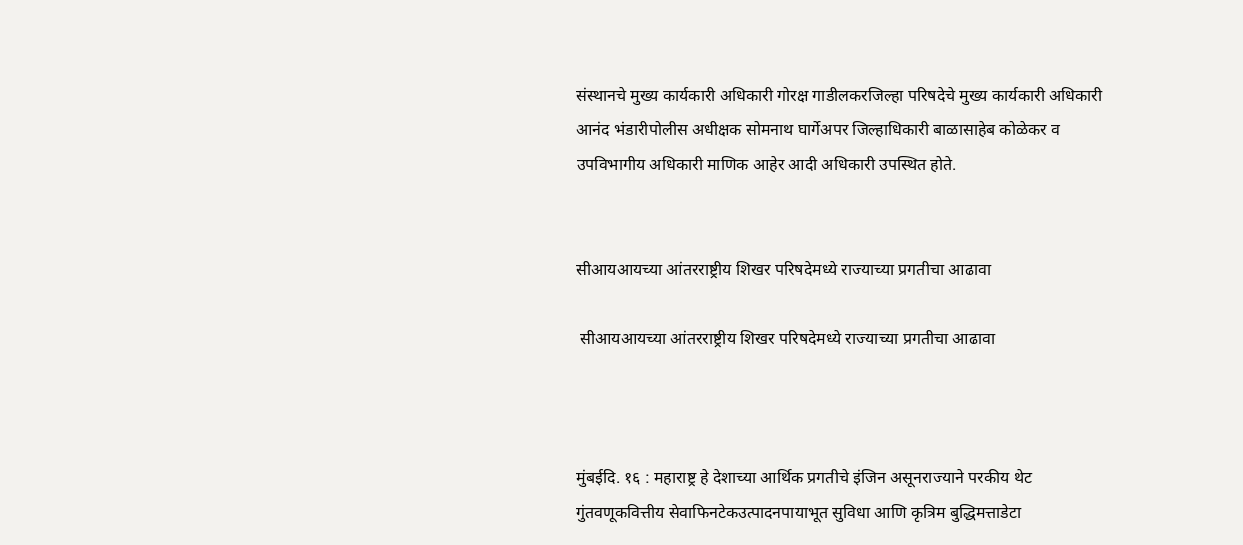संस्थानचे मुख्य कार्यकारी अधिकारी गोरक्ष गाडीलकरजिल्हा परिषदेचे मुख्य कार्यकारी अधिकारी आनंद भंडारीपोलीस अधीक्षक सोमनाथ घार्गेअपर जिल्हाधिकारी बाळासाहेब कोळेकर व उपविभागीय अधिकारी माणिक आहेर आदी अधिकारी उपस्थित होते.


सीआयआयच्या आंतरराष्ट्रीय शिखर परिषदेमध्ये राज्याच्या प्रगतीचा आढावा

 सीआयआयच्या आंतरराष्ट्रीय शिखर परिषदेमध्ये राज्याच्या प्रगतीचा आढावा



मुंबईदि. १६ : महाराष्ट्र हे देशाच्या आर्थिक प्रगतीचे इंजिन असूनराज्याने परकीय थेट गुंतवणूकवित्तीय सेवाफिनटेकउत्पादनपायाभूत सुविधा आणि कृत्रिम बुद्धिमत्ताडेटा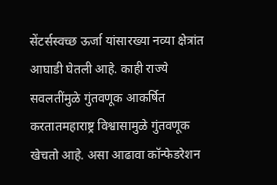सेंटर्सस्वच्छ ऊर्जा यांसारख्या नव्या क्षेत्रांत आघाडी घेतली आहे. काही राज्ये सवलतींमुळे गुंतवणूक आकर्षित करतातमहाराष्ट्र विश्वासामुळे गुंतवणूक खेचतो आहे. असा आढावा कॉन्फेडरेशन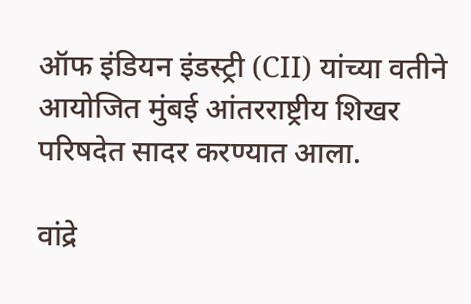ऑफ इंडियन इंडस्ट्री (CII) यांच्या वतीने आयोजित मुंबई आंतरराष्ट्रीय शिखर  परिषदेत सादर करण्यात आला.

वांद्रे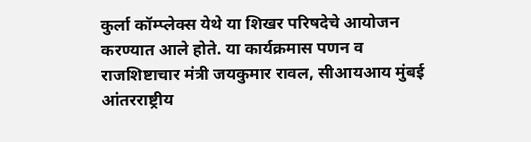कुर्ला कॉम्प्लेक्स येथे या शिखर परिषदेचे आयोजन करण्यात आले होते. या कार्यक्रमास पणन व राजशिष्टाचार मंत्री जयकुमार रावल, सीआयआय मुंबई आंतरराष्ट्रीय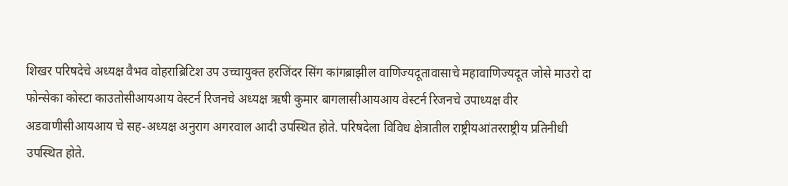शिखर परिषदेचे अध्यक्ष वैभव वोहराब्रिटिश उप उच्चायुक्त हरजिंदर सिंग कांगब्राझील वाणिज्यदूतावासाचे महावाणिज्यदूत जोसे माउरो दा फोन्सेका कोस्टा काउतोसीआयआय वेस्टर्न रिजनचे अध्यक्ष ऋषी कुमार बागलासीआयआय वेस्टर्न रिजनचे उपाध्यक्ष वीर अडवाणीसीआयआय चे सह-अध्यक्ष अनुराग अगरवाल आदी उपस्थित होते. परिषदेला विविध क्षेत्रातील राष्ट्रीयआंतरराष्ट्रीय प्रतिनीधी उपस्थित होते.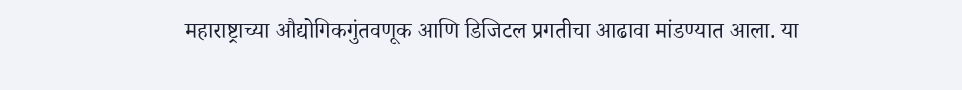महाराष्ट्राच्या औद्योगिकगुंतवणूक आणि डिजिटल प्रगतीचा आढावा मांडण्यात आला. या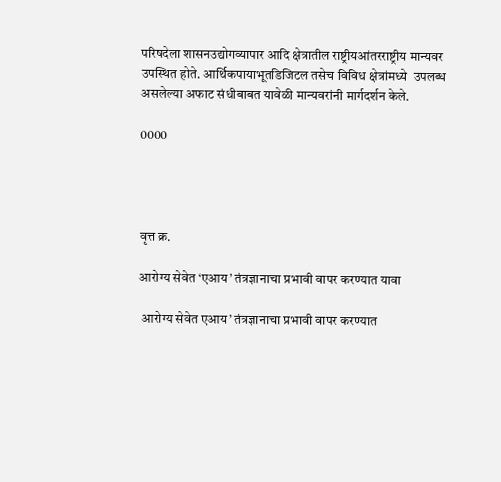परिषदेला शासनउद्योगव्यापार आदि क्षेत्रातील राष्ट्रीयआंतरराष्ट्रीय मान्यवर उपस्थित होते. आर्थिकपायाभूतडिजिटल तसेच विविध क्षेत्रांमध्ये  उपलब्ध असलेल्या अफाट संधीबाबत यावेळी मान्यवरांनी मार्गदर्शन केले.

0000




वृत्त क्र.

आरोग्य सेवेत ‘एआय’ तंत्रज्ञानाचा प्रभावी वापर करण्यात यावा

 आरोग्य सेवेत एआय’ तंत्रज्ञानाचा प्रभावी वापर करण्यात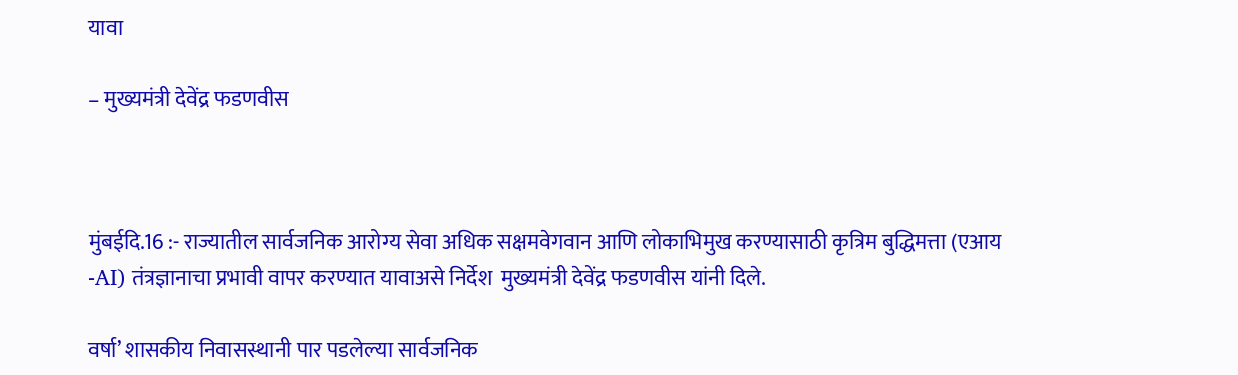यावा

– मुख्यमंत्री देवेंद्र फडणवीस



मुंबईदि.16 :- राज्यातील सार्वजनिक आरोग्य सेवा अधिक सक्षमवेगवान आणि लोकाभिमुख करण्यासाठी कृत्रिम बुद्धिमत्ता (एआय -AI) तंत्रज्ञानाचा प्रभावी वापर करण्यात यावाअसे निर्देश  मुख्यमंत्री देवेंद्र फडणवीस यांनी दिले.

वर्षा’ शासकीय निवासस्थानी पार पडलेल्या सार्वजनिक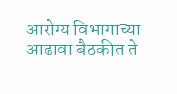आरोग्य विभागाच्या आढावा बैठकीत ते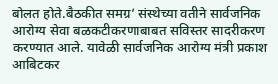बोलत होते.बैठकीत समग्र’ संस्थेच्या वतीने सार्वजनिक आरोग्य सेवा बळकटीकरणाबाबत सविस्तर सादरीकरण करण्यात आले. यावेळी सार्वजनिक आरोग्य मंत्री प्रकाश आबिटकर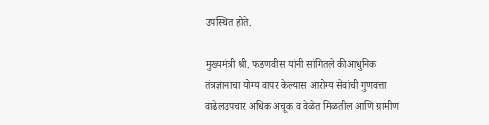उपस्थित होते.

मुख्यमंत्री श्री. फडणवीस यांनी सांगितले कीआधुनिक तंत्रज्ञानाचा योग्य वापर केल्यास आरोग्य सेवांची गुणवत्ता वाढेलउपचार अधिक अचूक व वेळेत मिळतील आणि ग्रामीण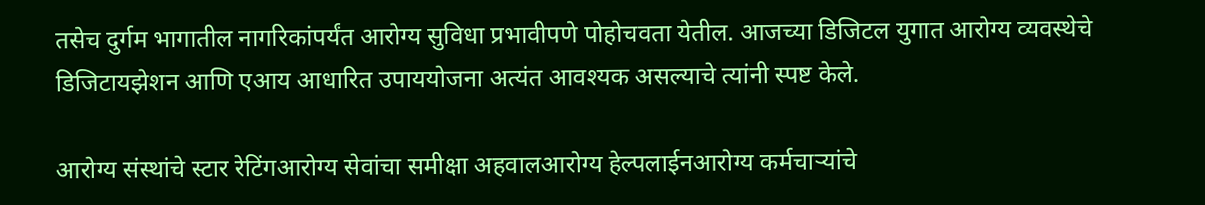तसेच दुर्गम भागातील नागरिकांपर्यंत आरोग्य सुविधा प्रभावीपणे पोहोचवता येतील. आजच्या डिजिटल युगात आरोग्य व्यवस्थेचे डिजिटायझेशन आणि एआय आधारित उपाययोजना अत्यंत आवश्यक असल्याचे त्यांनी स्पष्ट केले.

आरोग्य संस्थांचे स्टार रेटिंगआरोग्य सेवांचा समीक्षा अहवालआरोग्य हेल्पलाईनआरोग्य कर्मचाऱ्यांचे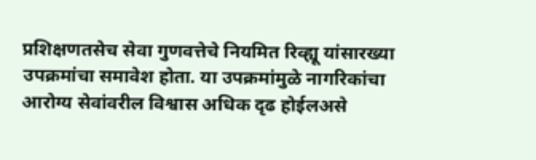प्रशिक्षणतसेच सेवा गुणवत्तेचे नियमित रिव्ह्यू यांसारख्या उपक्रमांचा समावेश होता. या उपक्रमांमुळे नागरिकांचा आरोग्य सेवांवरील विश्वास अधिक दृढ होईलअसे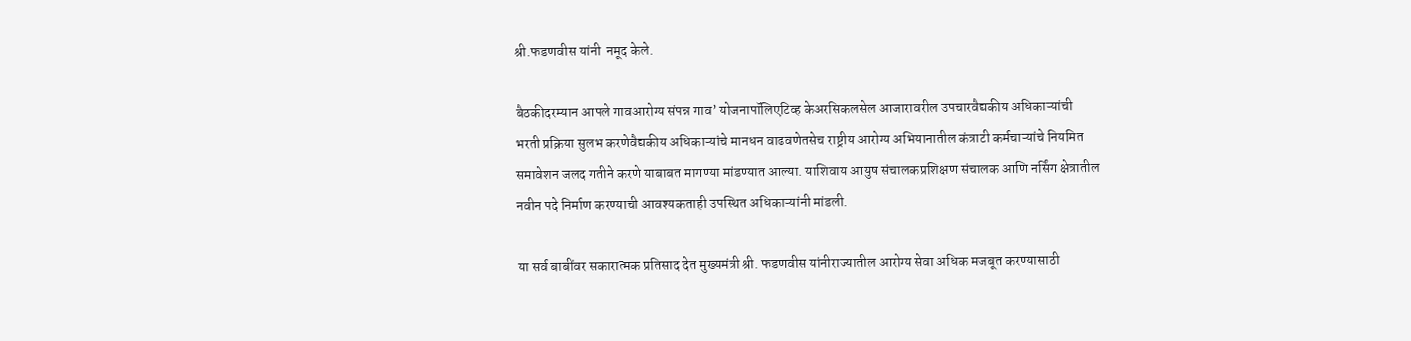श्री.फडणवीस यांनी  नमूद केले.

बैठकीदरम्यान आपले गावआरोग्य संपन्न गाव’ योजनापॉलिएटिव्ह केअरसिकलसेल आजारावरील उपचारवैद्यकीय अधिकाऱ्यांची भरती प्रक्रिया सुलभ करणेवैद्यकीय अधिकाऱ्यांचे मानधन वाढवणेतसेच राष्ट्रीय आरोग्य अभियानातील कंत्राटी कर्मचाऱ्यांचे नियमित समावेशन जलद गतीने करणे याबाबत मागण्या मांडण्यात आल्या. याशिवाय आयुष संचालकप्रशिक्षण संचालक आणि नर्सिंग क्षेत्रातील नवीन पदे निर्माण करण्याची आवश्यकताही उपस्थित अधिकाऱ्यांनी मांडली.

या सर्व बाबींवर सकारात्मक प्रतिसाद देत मुख्यमंत्री श्री. फडणवीस यांनीराज्यातील आरोग्य सेवा अधिक मजबूत करण्यासाठी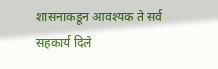शासनाकडून आवश्यक ते सर्व सहकार्य दिले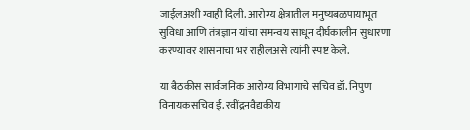जाईलअशी ग्वाही दिली. आरोग्य क्षेत्रातील मनुष्यबळपायाभूत सुविधा आणि तंत्रज्ञान यांचा समन्वय साधून दीर्घकालीन सुधारणा करण्यावर शासनाचा भर राहीलअसे त्यांनी स्पष्ट केले.

या बैठकीस सार्वजनिक आरोग्य विभागाचे सचिव डॉ. निपुण विनायकसचिव ई. रवींद्रनवैद्यकीय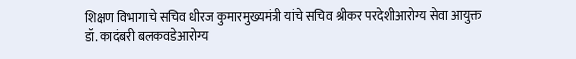शिक्षण विभागाचे सचिव धीरज कुमारमुख्यमंत्री यांचे सचिव श्रीकर परदेशीआरोग्य सेवा आयुक्त डॉ. कादंबरी बलकवडेआरोग्य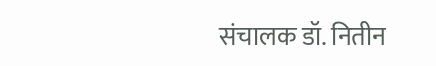संचालक डॉ. नितीन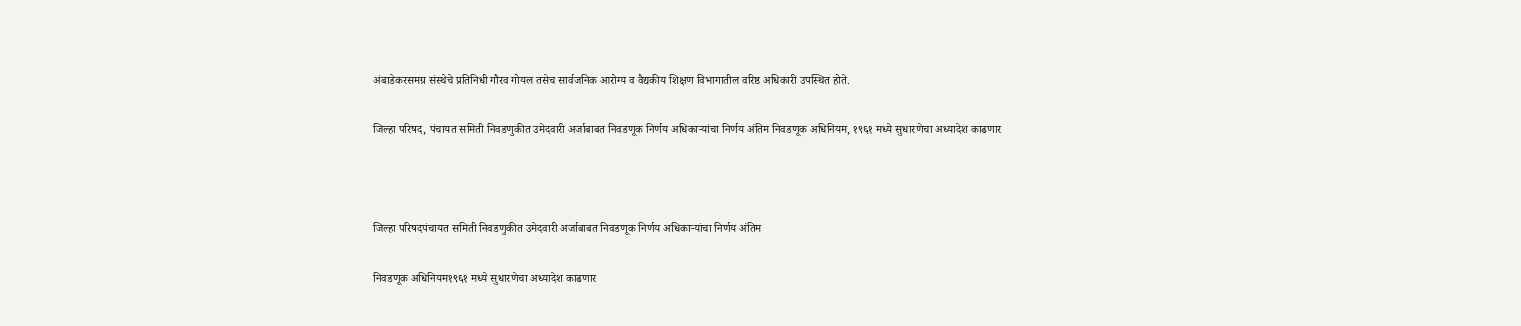अंबाडेकरसमग्र संस्थेचे प्रतिनिधी गौरव गोयल तसेच सार्वजनिक आरोग्य व वैद्यकीय शिक्षण विभागातील वरिष्ठ अधिकारी उपस्थित होते.

जिल्हा परिषद, पंचायत समिती निवडणुकीत उमेदवारी अर्जाबाबत निवडणूक निर्णय अधिकाऱ्यांचा निर्णय अंतिम निवडणूक अधिनियम, १९६१ मध्ये सुधारणेचा अध्यादेश काढणार



जिल्हा परिषदपंचायत समिती निवडणुकीत उमेदवारी अर्जाबाबत निवडणूक निर्णय अधिकाऱ्यांचा निर्णय अंतिम

निवडणूक अधिनियम१९६१ मध्ये सुधारणेचा अध्यादेश काढणार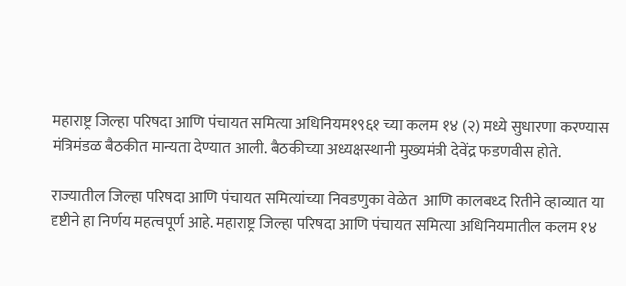महाराष्ट्र जिल्हा परिषदा आणि पंचायत समित्या अधिनियम१९६१ च्या कलम १४ (२) मध्ये सुधारणा करण्यास मंत्रिमंडळ बैठकीत मान्यता देण्यात आली. बैठकीच्या अध्यक्षस्थानी मुख्यमंत्री देवेंद्र फडणवीस होते.

राज्यातील जिल्हा परिषदा आणि पंचायत समित्यांच्या निवडणुका वेळेत  आणि कालबध्द रितीने व्हाव्यात या दृष्टीने हा निर्णय महत्वपूर्ण आहे. महाराष्ट्र जिल्हा परिषदा आणि पंचायत समित्या अधिनियमातील कलम १४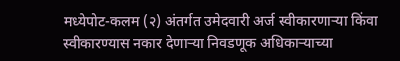मध्येपोट-कलम (२) अंतर्गत उमेदवारी अर्ज स्वीकारणाऱ्या किंवा स्वीकारण्यास नकार देणाऱ्या निवडणूक अधिकाऱ्याच्या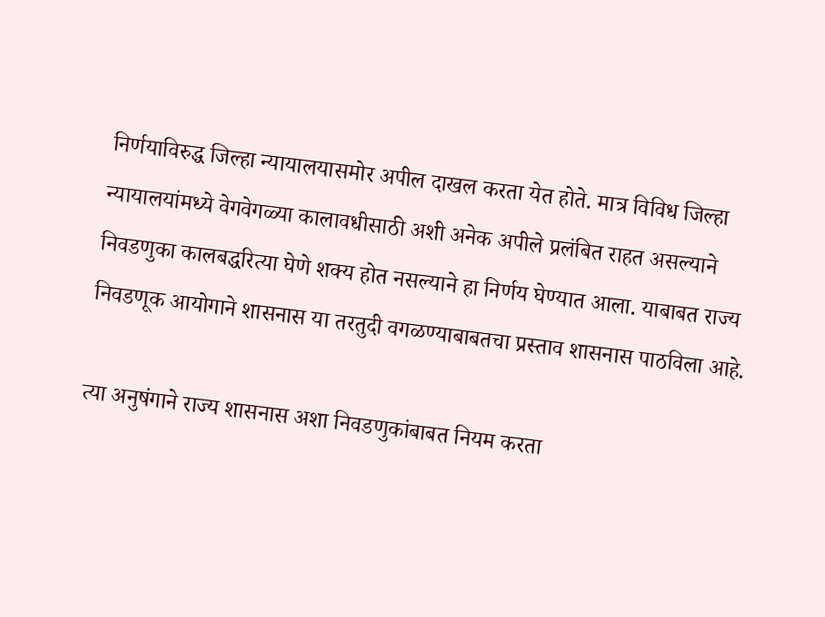निर्णयाविरुद्ध जिल्हा न्यायालयासमोर अपील दाखल करता येत होते. मात्र विविध जिल्हा न्यायालयांमध्ये वेगवेगळ्या कालावधीसाठी अशी अनेक अपीले प्रलंबित राहत असल्याने निवडणुका कालबद्धरित्या घेणे शक्य होत नसल्याने हा निर्णय घेण्यात आला. याबाबत राज्य निवडणूक आयोगाने शासनास या तरतुदी वगळण्याबाबतचा प्रस्ताव शासनास पाठविला आहे.

त्या अनुषंगाने राज्य शासनास अशा निवडणुकांबाबत नियम करता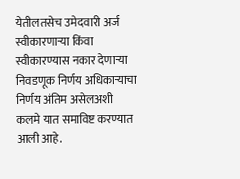येतीलतसेच उमेदवारी अर्ज स्वीकारणाऱ्या किंवा स्वीकारण्यास नकार देणाऱ्या निवडणूक निर्णय अधिकाऱ्याचा निर्णय अंतिम असेलअशी कलमे यात समाविष्ट करण्यात आली आहे.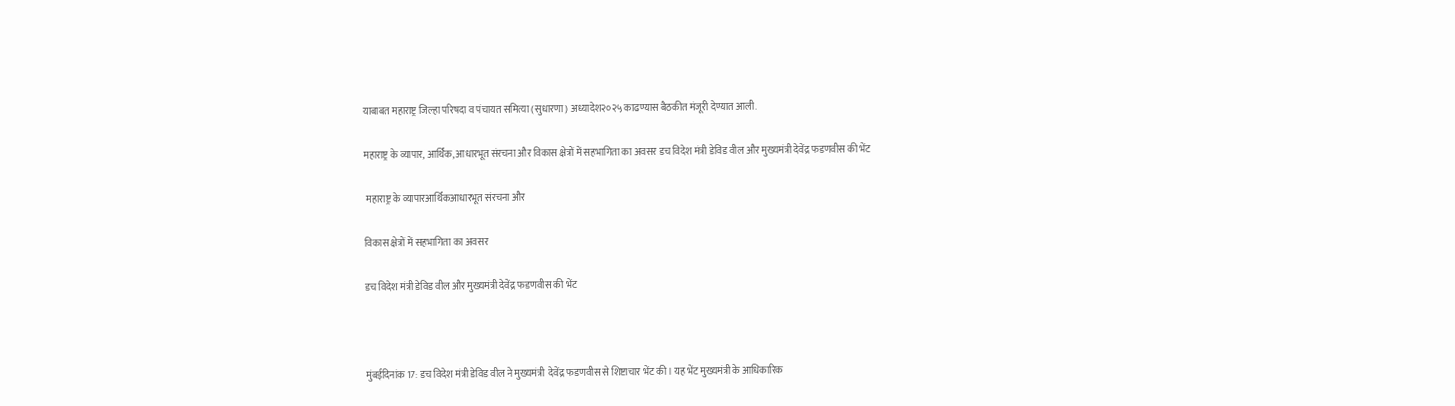याबाबत महाराष्ट्र जिल्हा परिषदा व पंचायत समित्या (सुधारणा) अध्यादेश२०२५ काढण्यास बैठकीत मंजूरी देण्यात आली.

महाराष्ट्र के व्यापार, आर्थिक, आधारभूत संरचना और विकास क्षेत्रों में सहभागिता का अवसर डच विदेश मंत्री डेविड वील और मुख्यमंत्री देवेंद्र फडणवीस की भेंट

 महाराष्ट्र के व्यापारआर्थिकआधारभूत संरचना और

विकास क्षेत्रों में सहभागिता का अवसर

डच विदेश मंत्री डेविड वील और मुख्यमंत्री देवेंद्र फडणवीस की भेंट



मुंबईदिनांक 17: डच विदेश मंत्री डेविड वील ने मुख्यमंत्री  देवेंद्र फडणवीस से शिष्टाचार भेंट की। यह भेंट मुख्यमंत्री के आधिकारिक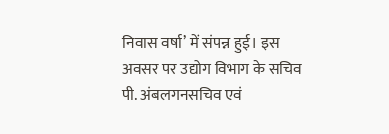निवास वर्षा’ में संपन्न हुई। इस अवसर पर उद्योग विभाग के सचिव पी. अंबलगनसचिव एवं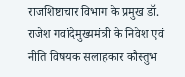राजशिष्टाचार विभाग के प्रमुख डॉ. राजेश गवांदेमुख्यमंत्री के निवेश एवं नीति विषयक सलाहकार कौस्तुभ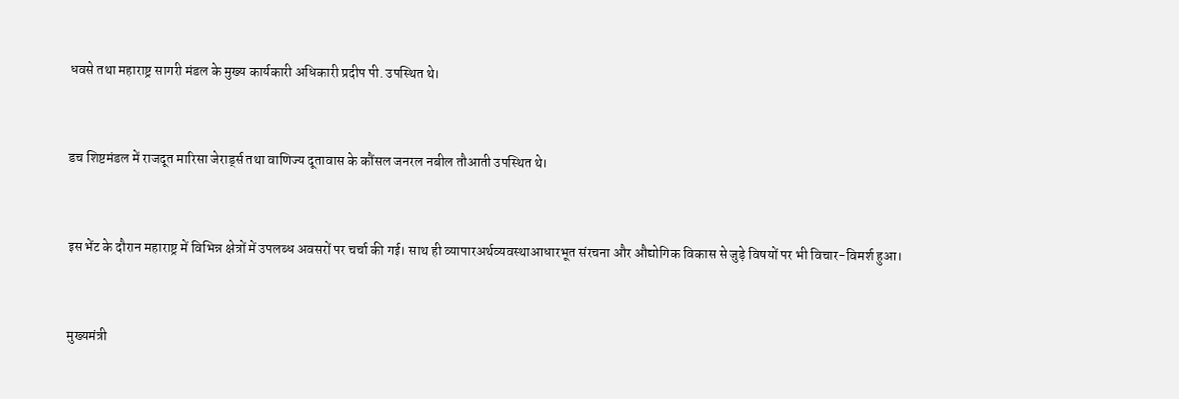धवसे तथा महाराष्ट्र सागरी मंडल के मुख्य कार्यकारी अधिकारी प्रदीप पी. उपस्थित थे।



डच शिष्टमंडल में राजदूत मारिसा जेरार्ड्स तथा वाणिज्य दूतावास के कौंसल जनरल नबील तौआती उपस्थित थे।



इस भेंट के दौरान महाराष्ट्र में विभिन्न क्षेत्रों में उपलब्ध अवसरों पर चर्चा की गई। साथ ही व्यापारअर्थव्यवस्थाआधारभूत संरचना और औद्योगिक विकास से जुड़े विषयों पर भी विचार-विमर्श हुआ।



मुख्यमंत्री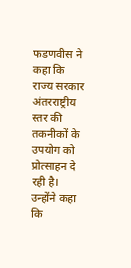फडणवीस ने कहा कि राज्य सरकार अंतरराष्ट्रीय स्तर की तकनीकों के उपयोग को प्रोत्साहन दे रही है। उन्होंने कहा कि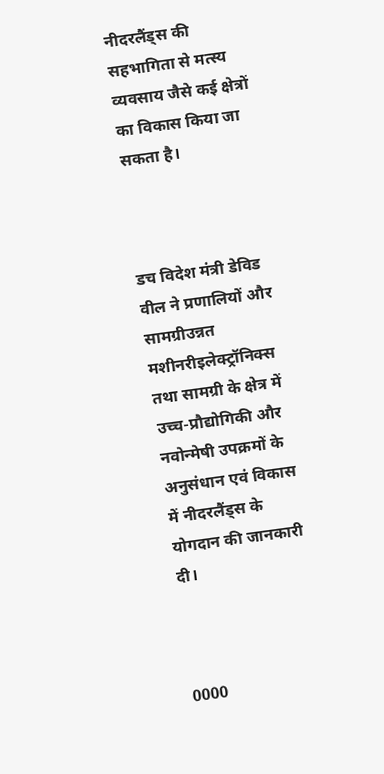नीदरलैंड्स की सहभागिता से मत्स्य व्यवसाय जैसे कई क्षेत्रों का विकास किया जा सकता है।



डच विदेश मंत्री डेविड वील ने प्रणालियों और सामग्रीउन्नत मशीनरीइलेक्ट्रॉनिक्स तथा सामग्री के क्षेत्र में उच्च-प्रौद्योगिकी और नवोन्मेषी उपक्रमों के अनुसंधान एवं विकास में नीदरलैंड्स के योगदान की जानकारी दी।



0000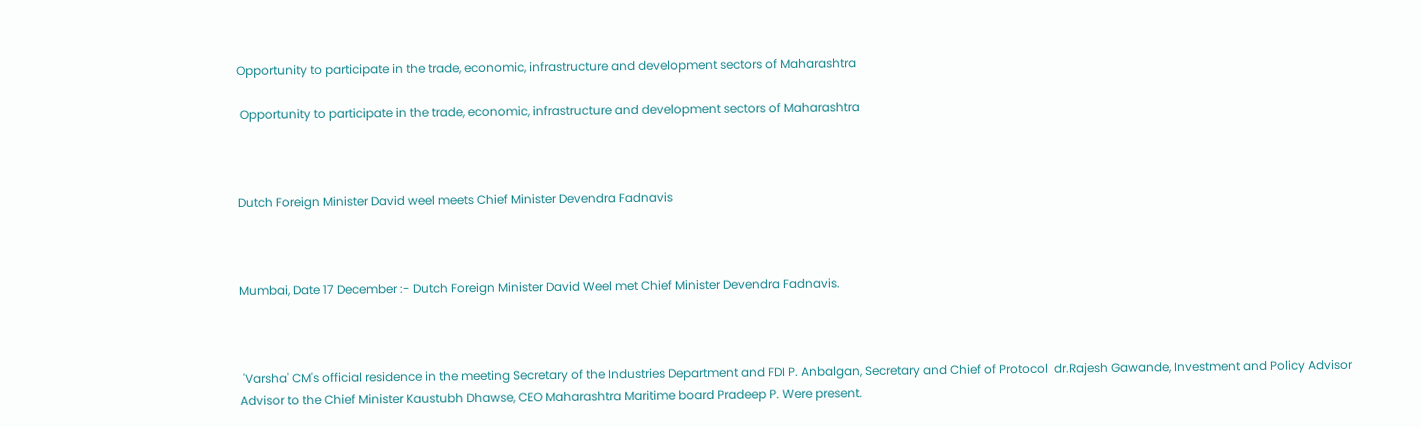Opportunity to participate in the trade, economic, infrastructure and development sectors of Maharashtra

 Opportunity to participate in the trade, economic, infrastructure and development sectors of Maharashtra



Dutch Foreign Minister David weel meets Chief Minister Devendra Fadnavis



Mumbai, Date 17 December :- Dutch Foreign Minister David Weel met Chief Minister Devendra Fadnavis.



 'Varsha' CM's official residence in the meeting Secretary of the Industries Department and FDI P. Anbalgan, Secretary and Chief of Protocol  dr.Rajesh Gawande, Investment and Policy Advisor Advisor to the Chief Minister Kaustubh Dhawse, CEO Maharashtra Maritime board Pradeep P. Were present.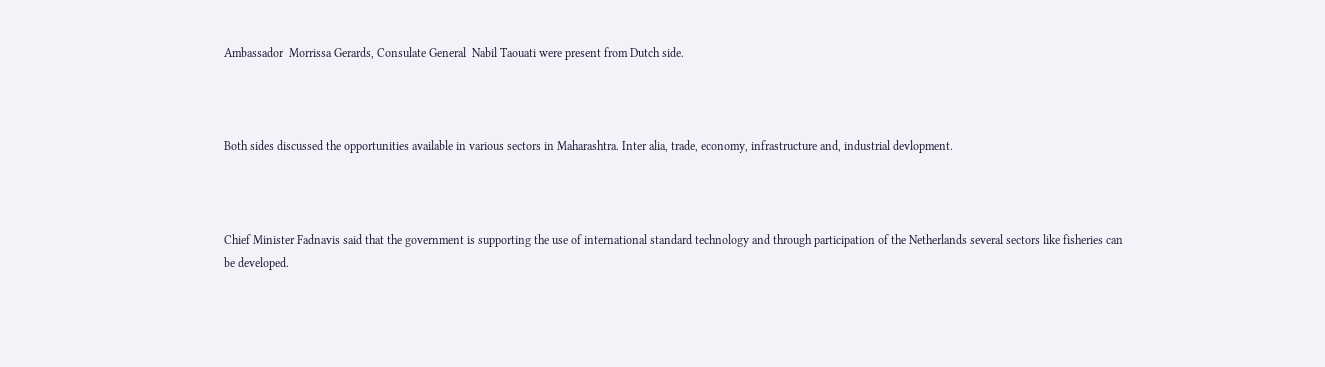Ambassador  Morrissa Gerards, Consulate General  Nabil Taouati were present from Dutch side.



Both sides discussed the opportunities available in various sectors in Maharashtra. Inter alia, trade, economy, infrastructure and, industrial devlopment.



Chief Minister Fadnavis said that the government is supporting the use of international standard technology and through participation of the Netherlands several sectors like fisheries can be developed.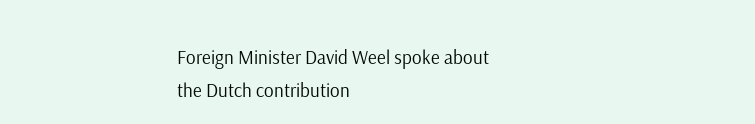Foreign Minister David Weel spoke about the Dutch contribution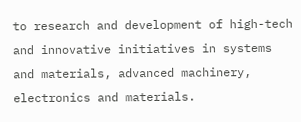to research and development of high-tech and innovative initiatives in systems and materials, advanced machinery, electronics and materials.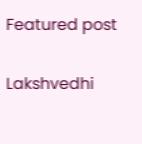Featured post

Lakshvedhi